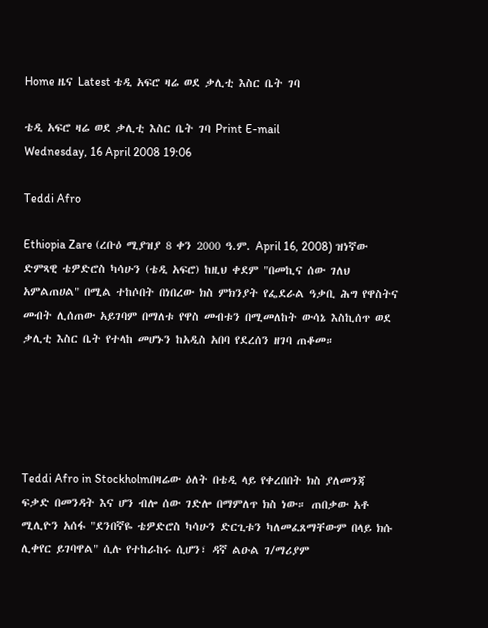Home ዜና Latest ቴዲ አፍሮ ዛሬ ወደ ቃሊቲ እስር ቤት ገባ

ቴዲ አፍሮ ዛሬ ወደ ቃሊቲ እስር ቤት ገባ Print E-mail
Wednesday, 16 April 2008 19:06

Teddi Afro

Ethiopia Zare (ረቡዕ ሚያዝያ 8 ቀን 2000 ዓ.ም. April 16, 2008) ዝነኛው ድምጻዊ ቴዎድሮስ ካሳሁን (ቴዲ አፍሮ) ከዚህ ቀደም "በመኪና ሰው ገለህ አምልጠሀል" በሚል ተከሶበት በነበረው ክስ ምክንያት የፌደራል ዓቃቢ ሕግ የዋስትና መብት ሊሰጠው አይገባም በማለቱ የዋስ መብቱን በሚመለከት ውሳኔ እስኪሰጥ ወደ ቃሊቲ እስር ቤት የተላከ መሆኑን ከአዲስ አበባ የደረሰን ዘገባ ጠቆመ።





Teddi Afro in Stockholmበዛሬው ዕለት በቴዲ ላይ የቀረበበት ክስ ያለመንጃ ፍቃድ በመንዳት እና ሆን ብሎ ሰው ገድሎ በማምለጥ ክስ ነው። ጠበቃው አቶ ሚሊዮን አሰፋ "ደንበኛዬ ቴዎድሮስ ካሳሁን ድርጊቱን ካለመፈጸማቸውም በላይ ክሱ ሊቀየር ይገባዋል" ሲሉ የተከራከሩ ሲሆን፣ ዳኛ ልዑል ገ/ማሪያም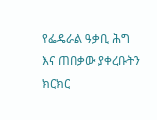የፌዴራል ዓቃቢ ሕግ እና ጠበቃው ያቀረቡትን ክርክር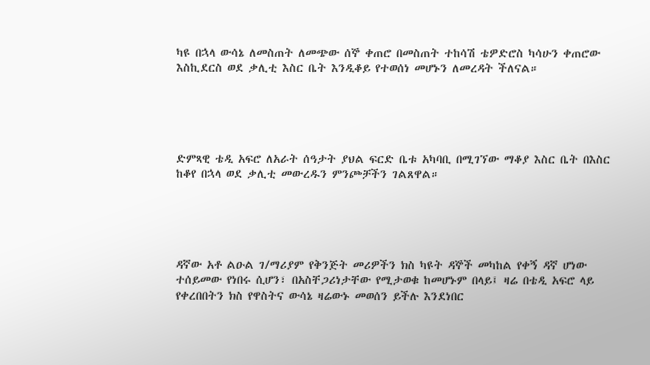ካዩ በኋላ ውሳኔ ለመስጠት ለመጭው ሰኞ ቀጠሮ በመስጠት ተከሳሽ ቴዎድሮስ ካሳሁን ቀጠሮው እስኪደርስ ወደ ቃሊቲ እስር ቤት እንዲቆይ የተወሰነ መሆኑን ለመረዳት ችለናል።





ድምጻዊ ቴዲ አፍሮ ለአራት ሰዓታት ያህል ፍርድ ቤቱ አካባቢ በሚገኘው ማቆያ እስር ቤት በእስር ከቆየ በኋላ ወደ ቃሊቲ መውረዱን ምንጮቻችን ገልጸዋል።





ዳኛው አቶ ልዑል ገ/ማሪያም የቅንጅት መሪዎችን ክስ ካዩት ዳኞች መካከል የቀኝ ዳኛ ሆነው ተሰይመው የነበሩ ሲሆን፣ በአስቸጋሪነታቸው የሚታወቁ ከመሆኑም በላይ፤ ዛሬ በቴዲ አፍሮ ላይ የቀረበበትን ክስ የዋስትና ውሳኔ ዛሬውኑ መወሰን ይችሉ እንደነበር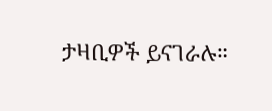ታዛቢዎች ይናገራሉ።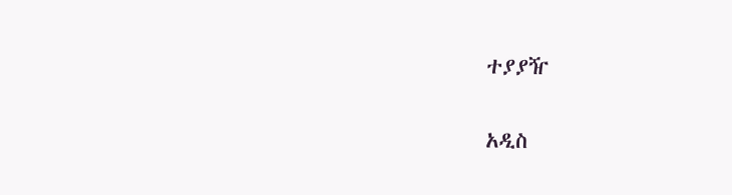ተያያዥ

አዲስ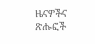ዜናዎችና ጽሑፎች